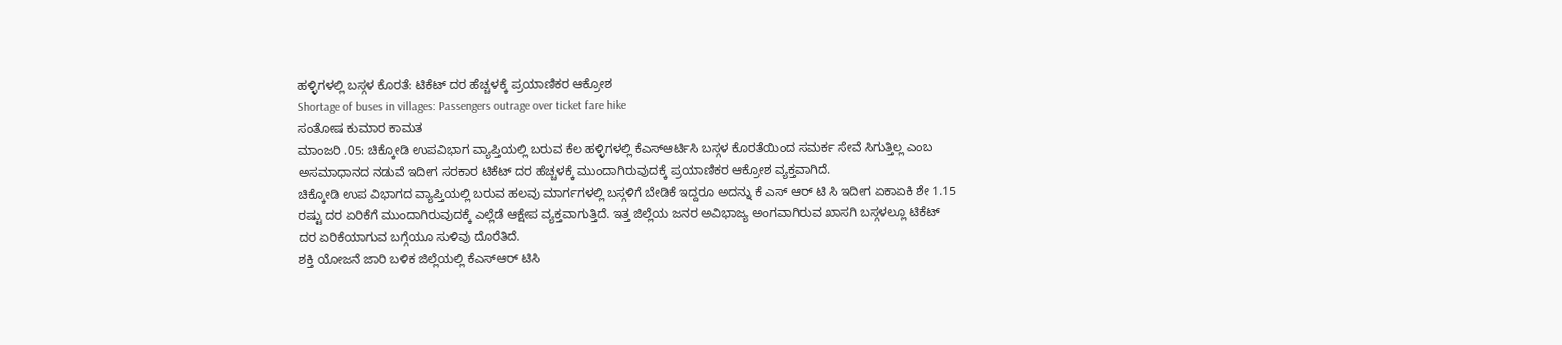ಹಳ್ಳಿಗಳಲ್ಲಿ ಬಸ್ಗಳ ಕೊರತೆ: ಟಿಕೆಟ್ ದರ ಹೆಚ್ಚಳಕ್ಕೆ ಪ್ರಯಾಣಿಕರ ಆಕ್ರೋಶ
Shortage of buses in villages: Passengers outrage over ticket fare hike
ಸಂತೋಷ ಕುಮಾರ ಕಾಮತ
ಮಾಂಜರಿ .05: ಚಿಕ್ಕೋಡಿ ಉಪವಿಭಾಗ ವ್ಯಾಪ್ತಿಯಲ್ಲಿ ಬರುವ ಕೆಲ ಹಳ್ಳಿಗಳಲ್ಲಿ ಕೆಎಸ್ಆರ್ಟಿಸಿ ಬಸ್ಗಳ ಕೊರತೆಯಿಂದ ಸಮರ್ಕ ಸೇವೆ ಸಿಗುತ್ತಿಲ್ಲ ಎಂಬ ಅಸಮಾಧಾನದ ನಡುವೆ ಇದೀಗ ಸರಕಾರ ಟಿಕೆಟ್ ದರ ಹೆಚ್ಚಳಕ್ಕೆ ಮುಂದಾಗಿರುವುದಕ್ಕೆ ಪ್ರಯಾಣಿಕರ ಆಕ್ರೋಶ ವ್ಯಕ್ತವಾಗಿದೆ.
ಚಿಕ್ಕೋಡಿ ಉಪ ವಿಭಾಗದ ವ್ಯಾಪ್ತಿಯಲ್ಲಿ ಬರುವ ಹಲವು ಮಾರ್ಗಗಳಲ್ಲಿ ಬಸ್ಗಳಿಗೆ ಬೇಡಿಕೆ ಇದ್ದರೂ ಅದನ್ನು ಕೆ ಎಸ್ ಆರ್ ಟಿ ಸಿ ಇದೀಗ ಏಕಾಏಕಿ ಶೇ 1.15 ರಷ್ಟು ದರ ಏರಿಕೆಗೆ ಮುಂದಾಗಿರುವುದಕ್ಕೆ ಎಲ್ಲೆಡೆ ಆಕ್ಷೇಪ ವ್ಯಕ್ತವಾಗುತ್ತಿದೆ. ಇತ್ತ ಜಿಲ್ಲೆಯ ಜನರ ಅವಿಭಾಜ್ಯ ಅಂಗವಾಗಿರುವ ಖಾಸಗಿ ಬಸ್ಗಳಲ್ಲೂ ಟಿಕೆಟ್ ದರ ಏರಿಕೆಯಾಗುವ ಬಗ್ಗೆಯೂ ಸುಳಿವು ದೊರೆತಿದೆ.
ಶಕ್ತಿ ಯೋಜನೆ ಜಾರಿ ಬಳಿಕ ಜಿಲ್ಲೆಯಲ್ಲಿ ಕೆಎಸ್ಆರ್ ಟಿಸಿ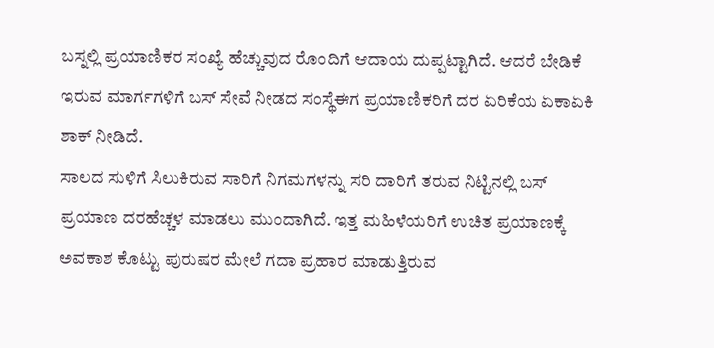ಬಸ್ನಲ್ಲಿ ಪ್ರಯಾಣಿಕರ ಸಂಖ್ಯೆ ಹೆಚ್ಚುವುದ ರೊಂದಿಗೆ ಆದಾಯ ದುಪ್ಪಟ್ಟಾಗಿದೆ. ಆದರೆ ಬೇಡಿಕೆ ಇರುವ ಮಾರ್ಗಗಳಿಗೆ ಬಸ್ ಸೇವೆ ನೀಡದ ಸಂಸ್ಥೆಈಗ ಪ್ರಯಾಣಿಕರಿಗೆ ದರ ಏರಿಕೆಯ ಏಕಾಏಕಿ ಶಾಕ್ ನೀಡಿದೆ.
ಸಾಲದ ಸುಳಿಗೆ ಸಿಲುಕಿರುವ ಸಾರಿಗೆ ನಿಗಮಗಳನ್ನು ಸರಿ ದಾರಿಗೆ ತರುವ ನಿಟ್ಟಿನಲ್ಲಿ ಬಸ್ ಪ್ರಯಾಣ ದರಹೆಚ್ಚಳ ಮಾಡಲು ಮುಂದಾಗಿದೆ. ಇತ್ತ ಮಹಿಳೆಯರಿಗೆ ಉಚಿತ ಪ್ರಯಾಣಕ್ಕೆ ಅವಕಾಶ ಕೊಟ್ಟು ಪುರುಷರ ಮೇಲೆ ಗದಾ ಪ್ರಹಾರ ಮಾಡುತ್ತಿರುವ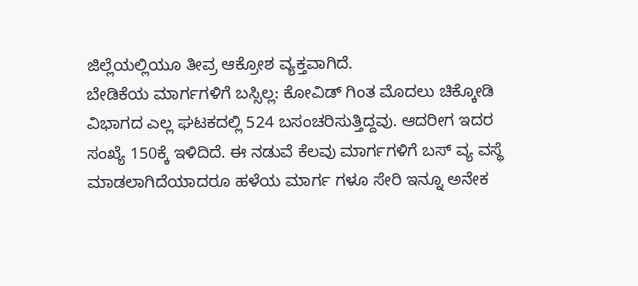ಜಿಲ್ಲೆಯಲ್ಲಿಯೂ ತೀವ್ರ ಆಕ್ರೋಶ ವ್ಯಕ್ತವಾಗಿದೆ.
ಬೇಡಿಕೆಯ ಮಾರ್ಗಗಳಿಗೆ ಬಸ್ಸಿಲ್ಲ: ಕೋವಿಡ್ ಗಿಂತ ಮೊದಲು ಚಿಕ್ಕೋಡಿ ವಿಭಾಗದ ಎಲ್ಲ ಘಟಕದಲ್ಲಿ 524 ಬಸಂಚರಿಸುತ್ತಿದ್ದವು. ಆದರೀಗ ಇದರ ಸಂಖ್ಯೆ 150ಕ್ಕೆ ಇಳಿದಿದೆ. ಈ ನಡುವೆ ಕೆಲವು ಮಾರ್ಗಗಳಿಗೆ ಬಸ್ ವ್ಯ ವಸ್ಥೆ ಮಾಡಲಾಗಿದೆಯಾದರೂ ಹಳೆಯ ಮಾರ್ಗ ಗಳೂ ಸೇರಿ ಇನ್ನೂ ಅನೇಕ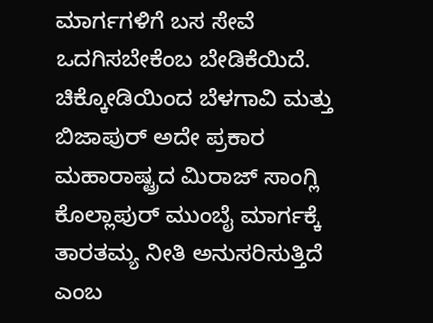ಮಾರ್ಗಗಳಿಗೆ ಬಸ ಸೇವೆ ಒದಗಿಸಬೇಕೆಂಬ ಬೇಡಿಕೆಯಿದೆ.
ಚಿಕ್ಕೋಡಿಯಿಂದ ಬೆಳಗಾವಿ ಮತ್ತು ಬಿಜಾಪುರ್ ಅದೇ ಪ್ರಕಾರ ಮಹಾರಾಷ್ಟ್ರದ ಮಿರಾಜ್ ಸಾಂಗ್ಲಿ ಕೊಲ್ಲಾಪುರ್ ಮುಂಬೈ ಮಾರ್ಗಕ್ಕೆ ತಾರತಮ್ಯ ನೀತಿ ಅನುಸರಿಸುತ್ತಿದೆ ಎಂಬ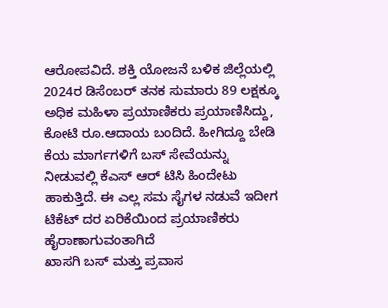ಆರೋಪವಿದೆ. ಶಕ್ತಿ ಯೋಜನೆ ಬಳಿಕ ಜಿಲ್ಲೆಯಲ್ಲಿ 2024ರ ಡಿಸೆಂಬರ್ ತನಕ ಸುಮಾರು 89 ಲಕ್ಷಕ್ಕೂ ಅಧಿಕ ಮಹಿಳಾ ಪ್ರಯಾಣಿಕರು ಪ್ರಯಾಣಿಸಿದ್ದು, ಕೋಟಿ ರೂ.ಆದಾಯ ಬಂದಿದೆ. ಹೀಗಿದ್ದೂ ಬೇಡಿ ಕೆಯ ಮಾರ್ಗಗಳಿಗೆ ಬಸ್ ಸೇವೆಯನ್ನು ನೀಡುವಲ್ಲಿ ಕೆಎಸ್ ಆರ್ ಟಿಸಿ ಹಿಂದೇಟು ಹಾಕುತ್ತಿದೆ. ಈ ಎಲ್ಲ ಸಮ ಸೈಗಳ ನಡುವೆ ಇದೀಗ ಟಿಕೆಟ್ ದರ ಏರಿಕೆಯಿಂದ ಪ್ರಯಾಣಿಕರು ಹೈರಾಣಾಗುವಂತಾಗಿದೆ
ಖಾಸಗಿ ಬಸ್ ಮತ್ತು ಪ್ರವಾಸ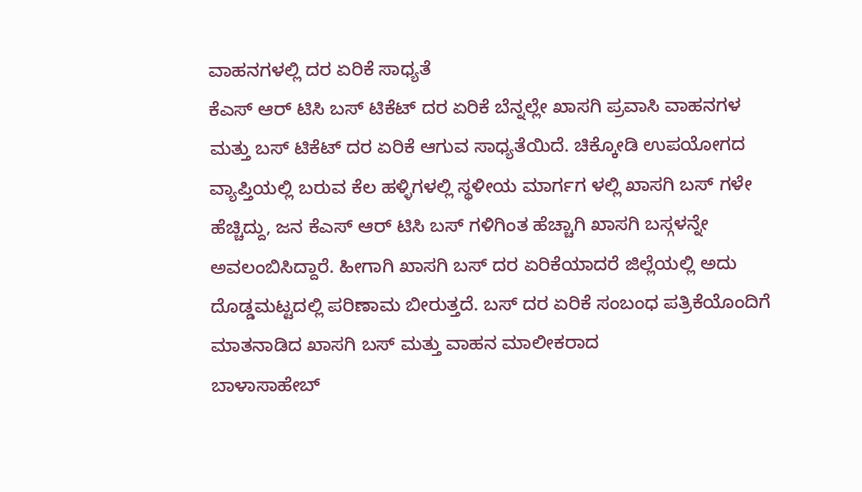ವಾಹನಗಳಲ್ಲಿ ದರ ಏರಿಕೆ ಸಾಧ್ಯತೆ
ಕೆಎಸ್ ಆರ್ ಟಿಸಿ ಬಸ್ ಟಿಕೆಟ್ ದರ ಏರಿಕೆ ಬೆನ್ನಲ್ಲೇ ಖಾಸಗಿ ಪ್ರವಾಸಿ ವಾಹನಗಳ ಮತ್ತು ಬಸ್ ಟಿಕೆಟ್ ದರ ಏರಿಕೆ ಆಗುವ ಸಾಧ್ಯತೆಯಿದೆ. ಚಿಕ್ಕೋಡಿ ಉಪಯೋಗದ ವ್ಯಾಪ್ತಿಯಲ್ಲಿ ಬರುವ ಕೆಲ ಹಳ್ಳಿಗಳಲ್ಲಿ ಸ್ಥಳೀಯ ಮಾರ್ಗಗ ಳಲ್ಲಿ ಖಾಸಗಿ ಬಸ್ ಗಳೇ ಹೆಚ್ಚಿದ್ದು, ಜನ ಕೆಎಸ್ ಆರ್ ಟಿಸಿ ಬಸ್ ಗಳಿಗಿಂತ ಹೆಚ್ಚಾಗಿ ಖಾಸಗಿ ಬಸ್ಗಳನ್ನೇ ಅವಲಂಬಿಸಿದ್ದಾರೆ. ಹೀಗಾಗಿ ಖಾಸಗಿ ಬಸ್ ದರ ಏರಿಕೆಯಾದರೆ ಜಿಲ್ಲೆಯಲ್ಲಿ ಅದು ದೊಡ್ಡಮಟ್ಟದಲ್ಲಿ ಪರಿಣಾಮ ಬೀರುತ್ತದೆ. ಬಸ್ ದರ ಏರಿಕೆ ಸಂಬಂಧ ಪತ್ರಿಕೆಯೊಂದಿಗೆ ಮಾತನಾಡಿದ ಖಾಸಗಿ ಬಸ್ ಮತ್ತು ವಾಹನ ಮಾಲೀಕರಾದ
ಬಾಳಾಸಾಹೇಬ್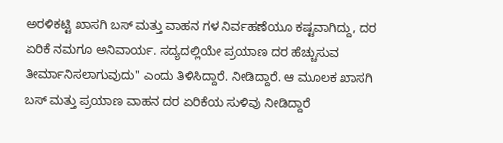ಅರಳಿಕಟ್ಟಿ ಖಾಸಗಿ ಬಸ್ ಮತ್ತು ವಾಹನ ಗಳ ನಿರ್ವಹಣೆಯೂ ಕಷ್ಟವಾಗಿದ್ದು, ದರ ಏರಿಕೆ ನಮಗೂ ಅನಿವಾರ್ಯ. ಸದ್ಯದಲ್ಲಿಯೇ ಪ್ರಯಾಣ ದರ ಹೆಚ್ಚುಸುವ ತೀರ್ಮಾನಿಸಲಾಗುವುದು'' ಎಂದು ತಿಳಿಸಿದ್ದಾರೆ. ನೀಡಿದ್ದಾರೆ. ಆ ಮೂಲಕ ಖಾಸಗಿ ಬಸ್ ಮತ್ತು ಪ್ರಯಾಣ ವಾಹನ ದರ ಏರಿಕೆಯ ಸುಳಿವು ನೀಡಿದ್ದಾರೆ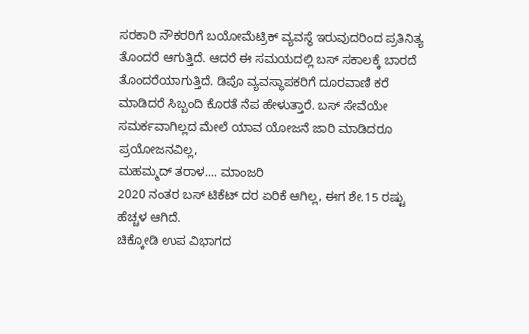ಸರಕಾರಿ ನೌಕರರಿಗೆ ಬಯೋಮೆಟ್ರಿಕ್ ವ್ಯವಸ್ಥೆ ಇರುವುದರಿಂದ ಪ್ರತಿನಿತ್ಯ ತೊಂದರೆ ಆಗುತ್ತಿದೆ. ಆದರೆ ಈ ಸಮಯದಲ್ಲಿ ಬಸ್ ಸಕಾಲಕ್ಕೆ ಬಾರದೆ
ತೊಂದರೆಯಾಗುತ್ತಿದೆ. ಡಿಪೊ ವ್ಯವಸ್ಥಾಪಕರಿಗೆ ದೂರವಾಣಿ ಕರೆ ಮಾಡಿದರೆ ಸಿಬ್ಬಂದಿ ಕೊರತೆ ನೆಪ ಹೇಳುತ್ತಾರೆ. ಬಸ್ ಸೇವೆಯೇ ಸಮರ್ಕವಾಗಿಲ್ಲದ ಮೇಲೆ ಯಾವ ಯೋಜನೆ ಜಾರಿ ಮಾಡಿದರೂ ಪ್ರಯೋಜನವಿಲ್ಲ,
ಮಹಮ್ಮದ್ ತರಾಳ.... ಮಾಂಜರಿ
2020 ನಂತರ ಬಸ್ ಟಿಕೆಟ್ ದರ ಏರಿಕೆ ಆಗಿಲ್ಲ, ಈಗ ಶೇ.15 ರಷ್ಟು ಹೆಚ್ಚಳ ಆಗಿದೆ.
ಚಿಕ್ಕೋಡಿ ಉಪ ವಿಭಾಗದ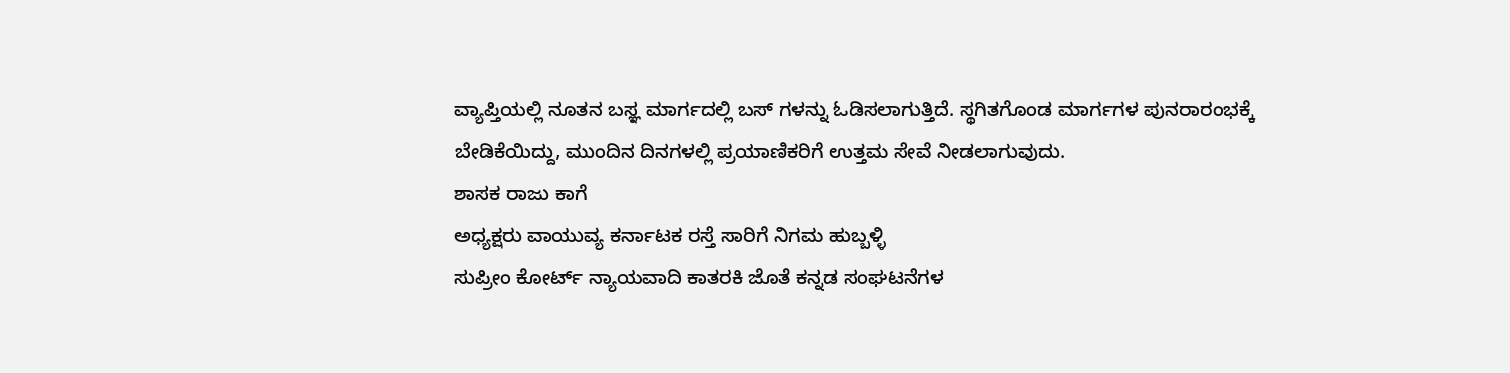ವ್ಯಾಪ್ತಿಯಲ್ಲಿ ನೂತನ ಬಸ್ಞ ಮಾರ್ಗದಲ್ಲಿ ಬಸ್ ಗಳನ್ನು ಓಡಿಸಲಾಗುತ್ತಿದೆ. ಸ್ಥಗಿತಗೊಂಡ ಮಾರ್ಗಗಳ ಪುನರಾರಂಭಕ್ಕೆ
ಬೇಡಿಕೆಯಿದ್ದು, ಮುಂದಿನ ದಿನಗಳಲ್ಲಿ ಪ್ರಯಾಣಿಕರಿಗೆ ಉತ್ತಮ ಸೇವೆ ನೀಡಲಾಗುವುದು.
ಶಾಸಕ ರಾಜು ಕಾಗೆ
ಅಧ್ಯಕ್ಷರು ವಾಯುವ್ಯ ಕರ್ನಾಟಕ ರಸ್ತೆ ಸಾರಿಗೆ ನಿಗಮ ಹುಬ್ಬಳ್ಳಿ
ಸುಪ್ರೀಂ ಕೋರ್ಟ್ ನ್ಯಾಯವಾದಿ ಕಾತರಕಿ ಜೊತೆ ಕನ್ನಡ ಸಂಘಟನೆಗಳ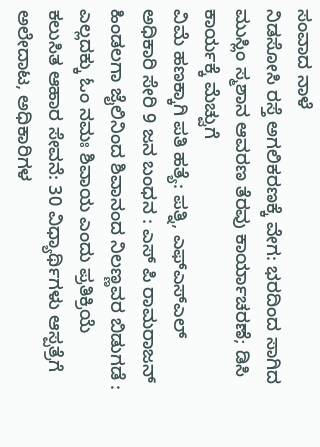ಸಂವಾದ ನಾಳೆ
ನಿಡಸೋಸಿ ರಸ್ತೆ ಅಗಲಿಕರಣಕ್ಕೆ ವೇಗ: ಭರದಿಂದ ಸಾಗಿದ ಮುಸ್ಲಿಂ ಸ್ಮಶಾನ ಆವರಣ ತೆರವು ಕಾರ್ಯಾಚರಣೆ; ಡಿಸಿ ಕಾರ್ಯಕ್ಕೆ ಮೆಚ್ವುಗೆ
ವಿಮೆ ಹಣಕ್ಕಾಗಿ ಪತಿ ಹತ್ಯೆ: ಪತ್ನಿ, ಎಫ್ಎಸ್ಎಲ್ ಅಧಿಕಾರಿ ಸೇರಿ 9 ಜನ ಬಂಧನ : ಎಸ್ ಪಿ ರಾಮರಾಜನ್
ಹಿಂಡಲಗಾ ಜೈಲಿನಿಂದ ಶಿವಾನಂದ ನಿಲಣ್ಣವರ ಬಿಡುಗಡೆ : ಎಲ್ಲದಕ್ಕು ಓಂ ನಮಃ ಶಿವಾಯ ಎಂದು ಪ್ರತಿಕ್ರಿಯೆ
ಕಲುಸಿತ ಆಹಾರ ಸೇವನೆ: 30 ವಿಧ್ಯಾರ್ಥಿಗಳು ಆಸ್ಪತ್ರೆಗೆ ಅಲೇದಾಟ, ಅಧಿಕಾರಿಗಳ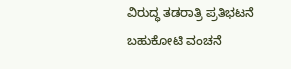ವಿರುದ್ಧ ತಡರಾತ್ರಿ ಪ್ರತಿಭಟನೆ
ಬಹುಕೋಟಿ ವಂಚನೆ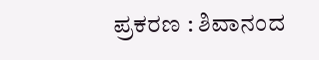ಪ್ರಕರಣ : ಶಿವಾನಂದ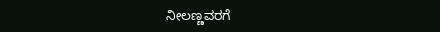ನೀಲಣ್ಣವರಗೆ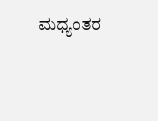ಮಧ್ಯಂತರ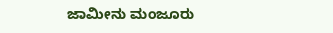ಜಾಮೀನು ಮಂಜೂರು